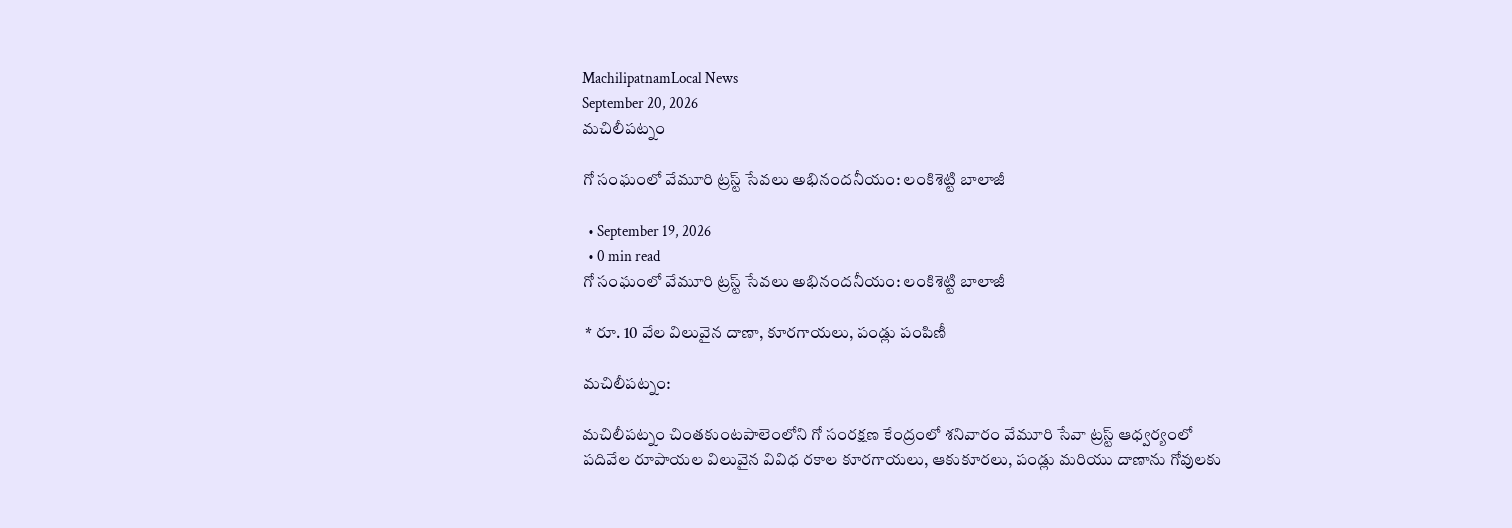MachilipatnamLocal News
September 20, 2026
మచిలీపట్నం

గో సంఘంలో వేమూరి ట్రస్ట్ సేవలు అభినందనీయం: లంకిశెట్టి బాలాజీ

  • September 19, 2026
  • 0 min read
గో సంఘంలో వేమూరి ట్రస్ట్ సేవలు అభినందనీయం: లంకిశెట్టి బాలాజీ

 * రూ. 10 వేల విలువైన దాణా, కూరగాయలు, పండ్లు పంపిణీ

మచిలీపట్నం:

మచిలీపట్నం చింతకుంటపాలెంలోని గో సంరక్షణ కేంద్రంలో శనివారం వేమూరి సేవా ట్రస్ట్ ఆధ్వర్యంలో పదివేల రూపాయల విలువైన వివిధ రకాల కూరగాయలు, ఆకుకూరలు, పండ్లు మరియు దాణాను గోవులకు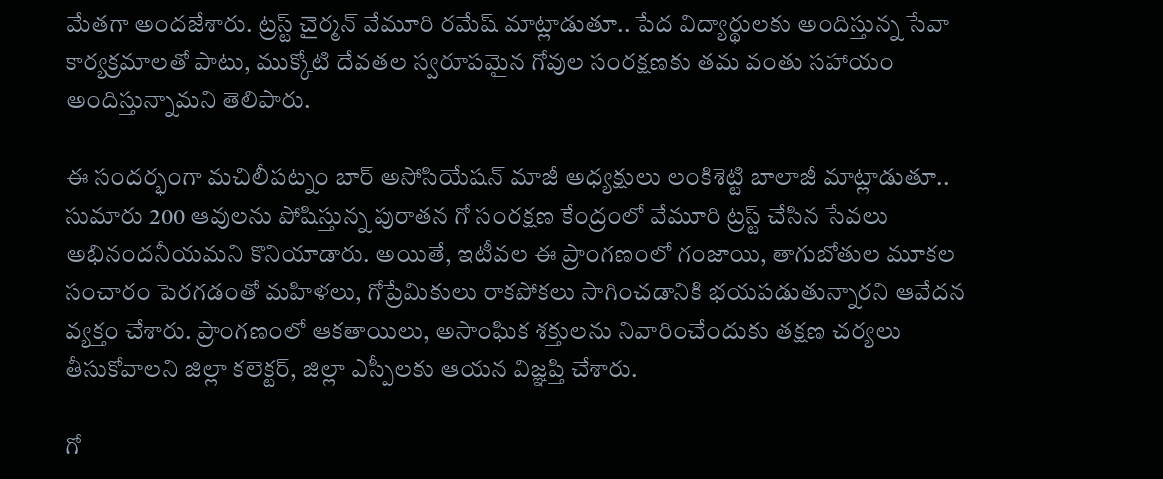మేతగా అందజేశారు. ట్రస్ట్ చైర్మన్ వేమూరి రమేష్ మాట్లాడుతూ.. పేద విద్యార్థులకు అందిస్తున్న సేవా కార్యక్రమాలతో పాటు, ముక్కోటి దేవతల స్వరూపమైన గోవుల సంరక్షణకు తమ వంతు సహాయం అందిస్తున్నామని తెలిపారు.

ఈ సందర్భంగా మచిలీపట్నం బార్ అసోసియేషన్ మాజీ అధ్యక్షులు లంకిశెట్టి బాలాజీ మాట్లాడుతూ.. సుమారు 200 ఆవులను పోషిస్తున్న పురాతన గో సంరక్షణ కేంద్రంలో వేమూరి ట్రస్ట్ చేసిన సేవలు అభినందనీయమని కొనియాడారు. అయితే, ఇటీవల ఈ ప్రాంగణంలో గంజాయి, తాగుబోతుల మూకల సంచారం పెరగడంతో మహిళలు, గోప్రేమికులు రాకపోకలు సాగించడానికి భయపడుతున్నారని ఆవేదన వ్యక్తం చేశారు. ప్రాంగణంలో ఆకతాయిలు, అసాంఘిక శక్తులను నివారించేందుకు తక్షణ చర్యలు తీసుకోవాలని జిల్లా కలెక్టర్, జిల్లా ఎస్పీలకు ఆయన విజ్ఞప్తి చేశారు.

గో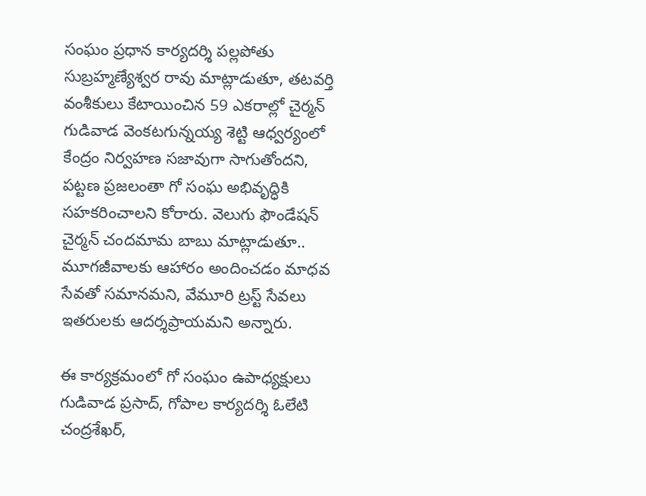సంఘం ప్రధాన కార్యదర్శి పల్లపోతు సుబ్రహ్మణ్యేశ్వర రావు మాట్లాడుతూ, తటవర్తి వంశీకులు కేటాయించిన 59 ఎకరాల్లో చైర్మన్ గుడివాడ వెంకటగున్నయ్య శెట్టి ఆధ్వర్యంలో కేంద్రం నిర్వహణ సజావుగా సాగుతోందని, పట్టణ ప్రజలంతా గో సంఘ అభివృద్ధికి సహకరించాలని కోరారు. వెలుగు ఫౌండేషన్ చైర్మన్ చందమామ బాబు మాట్లాడుతూ.. మూగజీవాలకు ఆహారం అందించడం మాధవ సేవతో సమానమని, వేమూరి ట్రస్ట్ సేవలు ఇతరులకు ఆదర్శప్రాయమని అన్నారు.

ఈ కార్యక్రమంలో గో సంఘం ఉపాధ్యక్షులు గుడివాడ ప్రసాద్, గోపాల కార్యదర్శి ఓలేటి చంద్రశేఖర్,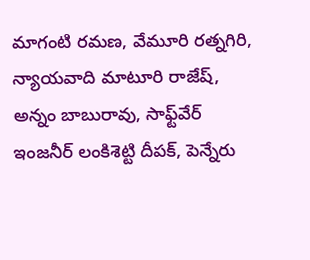మాగంటి రమణ, వేమూరి రత్నగిరి, న్యాయవాది మాటూరి రాజేష్, అన్నం బాబురావు, సాఫ్ట్‌వేర్ ఇంజనీర్ లంకిశెట్టి దీపక్, పెన్నేరు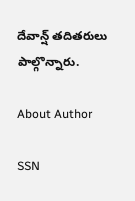దేవాన్ష్ తదితరులు పాల్గొన్నారు.

About Author

SSN